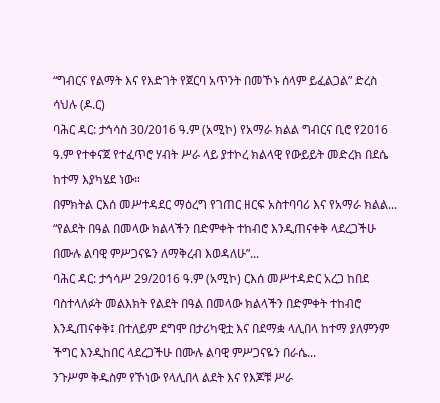“ግብርና የልማት እና የእድገት የጀርባ አጥንት በመኾኑ ሰላም ይፈልጋል” ድረስ ሳህሉ (ዶ.ር)
ባሕር ዳር: ታኅሳስ 30/2016 ዓ.ም (አሚኮ) የአማራ ክልል ግብርና ቢሮ የ2016 ዓ.ም የተቀናጀ የተፈጥሮ ሃብት ሥራ ላይ ያተኮረ ክልላዊ የውይይት መድረክ በደሴ ከተማ እያካሄደ ነው።
በምክትል ርእሰ መሥተዳደር ማዕረግ የገጠር ዘርፍ አስተባባሪ እና የአማራ ክልል...
“የልደት በዓል በመላው ክልላችን በድምቀት ተከብሮ እንዲጠናቀቅ ላደረጋችሁ በሙሉ ልባዊ ምሥጋናዬን ለማቅረብ እወዳለሁ”...
ባሕር ዳር: ታኅሳሥ 29/2016 ዓ.ም (አሚኮ) ርእሰ መሥተዳድር አረጋ ከበደ ባስተላለፉት መልእክት የልደት በዓል በመላው ክልላችን በድምቀት ተከብሮ እንዲጠናቀቅ፤ በተለይም ደግሞ በታሪካዊቷ እና በደማቋ ላሊበላ ከተማ ያለምንም ችግር እንዲከበር ላደረጋችሁ በሙሉ ልባዊ ምሥጋናዬን በራሴ...
ንጉሥም ቅዱስም የኾነው የላሊበላ ልደት እና የእጆቹ ሥራ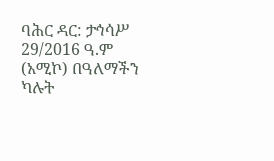ባሕር ዳር: ታኅሳሥ 29/2016 ዓ.ም (አሚኮ) በዓለማችን ካሉት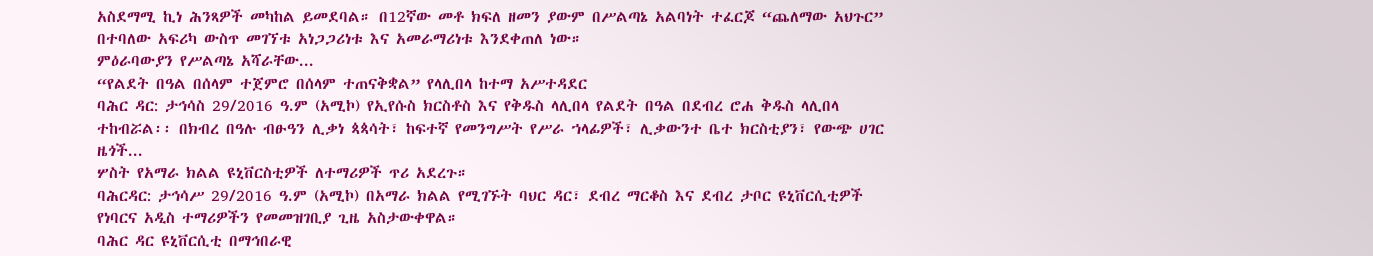አስደማሚ ኪነ ሕንጻዎች መካከል ይመደባል። በ12ኛው መቶ ክፍለ ዘመን ያውም በሥልጣኔ አልባነት ተፈርጆ “ጨለማው አህጉር” በተባለው አፍሪካ ውስጥ መገኘቱ አነጋጋሪነቱ እና አመራማሪነቱ እንደቀጠለ ነው።
ምዕራባውያን የሥልጣኔ አሻራቸው...
“የልደት በዓል በሰላም ተጀምሮ በሰላም ተጠናቅቋል” የላሊበላ ከተማ አሥተዳደር
ባሕር ዳር: ታኅሳስ 29/2016 ዓ.ም (አሚኮ) የኢየሱስ ክርስቶስ እና የቅዱስ ላሊበላ የልደት በዓል በደብረ ሮሐ ቅዱስ ላሊበላ ተከብሯል፡፡ በክብረ በዓሉ ብፁዓን ሊቃነ ጳጳሳት፣ ከፍተኛ የመንግሥት የሥራ ኀላፊዎች፣ ሊቃውንተ ቤተ ክርስቲያን፣ የውጭ ሀገር ዜጎች...
ሦስት የአማራ ክልል ዩኒቨርስቲዎች ለተማሪዎች ጥሪ አደረጉ።
ባሕርዳር: ታኅሳሥ 29/2016 ዓ.ም (አሚኮ) በአማራ ክልል የሚገኙት ባህር ዳር፣ ደብረ ማርቆስ እና ደብረ ታቦር ዩኒቨርሲቲዎች የነባርና አዲስ ተማሪዎችን የመመዝገቢያ ጊዜ አስታውቀዋል።
ባሕር ዳር ዩኒቨርሲቲ በማኅበራዊ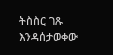ትስስር ገጹ እንዳሰታወቀው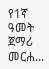የ1ኛ ዓመት ጀማሪ መርሐ...